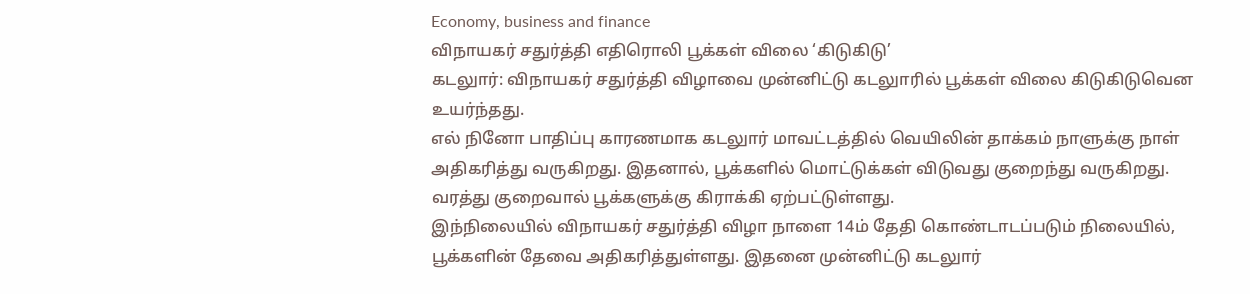Economy, business and finance
விநாயகர் சதுர்த்தி எதிரொலி பூக்கள் விலை ‘கிடுகிடு’
கடலுார்: விநாயகர் சதுர்த்தி விழாவை முன்னிட்டு கடலுாரில் பூக்கள் விலை கிடுகிடுவென உயர்ந்தது.
எல் நினோ பாதிப்பு காரணமாக கடலுார் மாவட்டத்தில் வெயிலின் தாக்கம் நாளுக்கு நாள் அதிகரித்து வருகிறது. இதனால், பூக்களில் மொட்டுக்கள் விடுவது குறைந்து வருகிறது. வரத்து குறைவால் பூக்களுக்கு கிராக்கி ஏற்பட்டுள்ளது.
இந்நிலையில் விநாயகர் சதுர்த்தி விழா நாளை 14ம் தேதி கொண்டாடப்படும் நிலையில், பூக்களின் தேவை அதிகரித்துள்ளது. இதனை முன்னிட்டு கடலுார்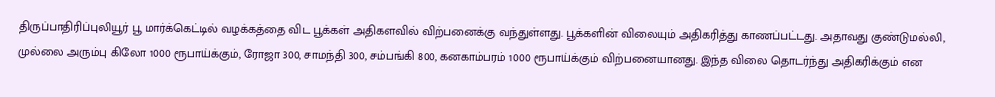திருப்பாதிரிப்புலியூர் பூ மார்க்கெட்டில் வழக்கத்தை விட பூக்கள் அதிகளவில் விற்பனைக்கு வந்துள்ளது. பூக்களின் விலையும் அதிகரித்து காணப்பட்டது. அதாவது குண்டுமல்லி, முல்லை அரும்பு கிலோ 1000 ரூபாய்க்கும், ரோஜா 300, சாமந்தி 300, சம்பங்கி 800, கனகாம்பரம் 1000 ரூபாய்க்கும் விற்பனையானது. இந்த விலை தொடர்ந்து அதிகரிக்கும் என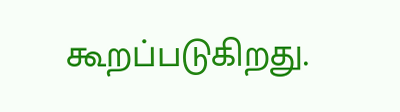கூறப்படுகிறது.